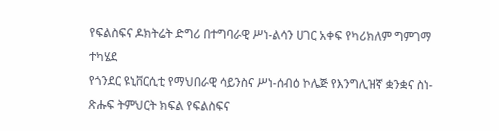የፍልስፍና ዶክትሬት ድግሪ በተግባራዊ ሥነ-ልሳን ሀገር አቀፍ የካሪክለም ግምገማ ተካሄደ
የጎንደር ዩኒቨርሲቲ የማህበራዊ ሳይንስና ሥነ-ሰብዕ ኮሌጅ የእንግሊዝኛ ቋንቋና ስነ-ጽሑፍ ትምህርት ክፍል የፍልስፍና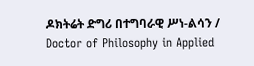ዶክትሬት ድግሪ በተግባራዊ ሥነ-ልሳን / Doctor of Philosophy in Applied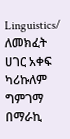Linguistics/ ለመክፈት ሀገር አቀፍ ካሪኩለም ግምገማ በማራኪ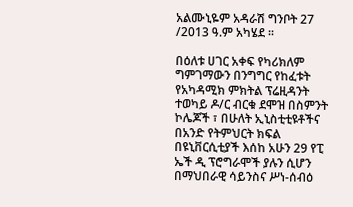አልሙኒዬም አዳራሽ ግንቦት 27 /2013 ዓ.ም አካሄደ ፡፡

በዕለቱ ሀገር አቀፍ የካሪክለም ግምገማውን በንግግር የከፈቱት የአካዳሚክ ምክትል ፕሬዚዳንት ተወካይ ዶ/ር ብርቁ ደሞዝ በስምንት ኮሌጆች ፣ በሁለት ኢኒስቲቲዩቶችና በአንድ የትምህርት ክፍል በዩኒቨርሲቲያች እሰከ አሁን 29 የፒ ኤች ዲ ፕሮግራሞች ያሉን ሲሆን በማህበራዊ ሳይንስና ሥነ-ሰብዕ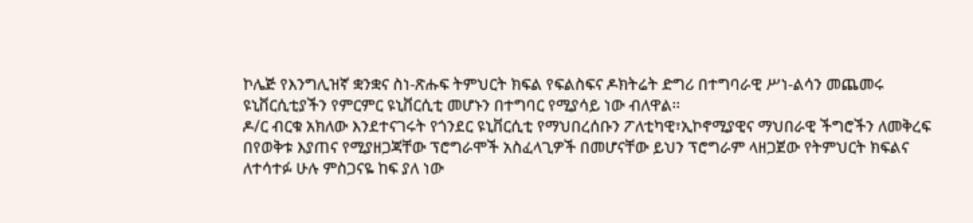ኮሌጅ የእንግሊዝኛ ቋንቋና ስነ-ጽሑፍ ትምህርት ክፍል የፍልስፍና ዶክትሬት ድግሪ በተግባራዊ ሥነ-ልሳን መጨመሩ ዩኒቨርሲቲያችን የምርምር ዩኒቨርሲቲ መሆኑን በተግባር የሚያሳይ ነው ብለዋል፡፡
ዶ/ር ብርቁ አክለው እንደተናገሩት የጎንደር ዩኒቨርሲቲ የማህበረሰቡን ፖለቲካዊ፣ኢኮኖሚያዊና ማህበራዊ ችግሮችን ለመቅረፍ በየወቅቱ እያጠና የሚያዘጋጃቸው ፕሮግራሞች አስፈላጊዎች በመሆናቸው ይህን ፕሮግራም ላዘጋጀው የትምህርት ክፍልና ለተሳተፉ ሁሉ ምስጋናዬ ከፍ ያለ ነው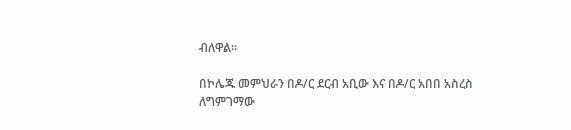ብለዋል፡፡

በኮሌጁ መምህራን በዶ/ር ደርብ አቢው እና በዶ/ር አበበ አስረስ ለግምገማው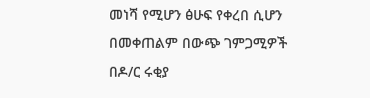መነሻ የሚሆን ፅሁፍ የቀረበ ሲሆን በመቀጠልም በውጭ ገምጋሚዎች በዶ/ር ሩቂያ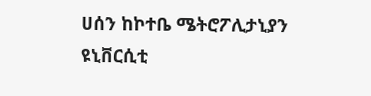ሀሰን ከኮተቤ ሜትሮፖሊታኒያን ዩኒቨርሲቲ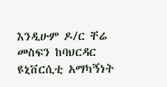እንዲሁም ዶ/ር ቸሬ መስፍን ከባህርዳር ዩኒቨርሲቲ አማካኝነት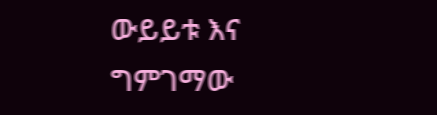ውይይቱ እና ግምገማው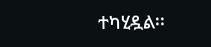ተካሂዷል፡፡